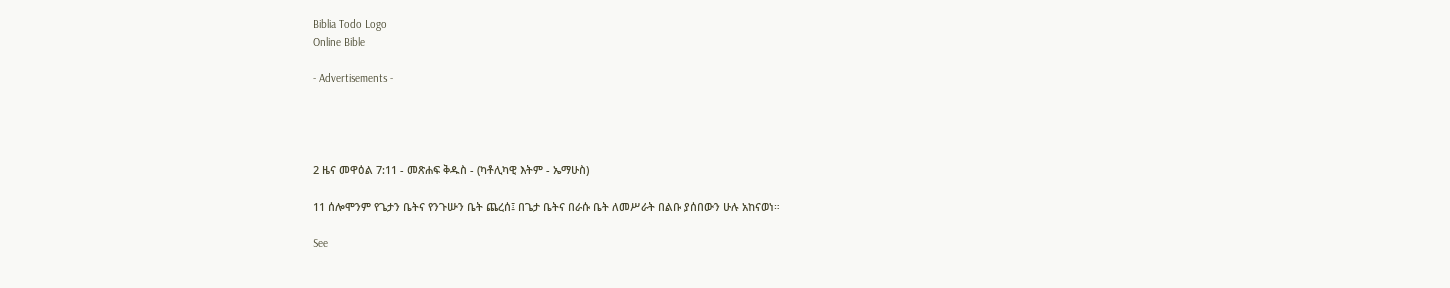Biblia Todo Logo
Online Bible

- Advertisements -




2 ዜና መዋዕል 7:11 - መጽሐፍ ቅዱስ - (ካቶሊካዊ እትም - ኤማሁስ)

11 ሰሎሞንም የጌታን ቤትና የንጉሡን ቤት ጨረሰ፤ በጌታ ቤትና በራሱ ቤት ለመሥራት በልቡ ያሰበውን ሁሉ አከናወነ።

See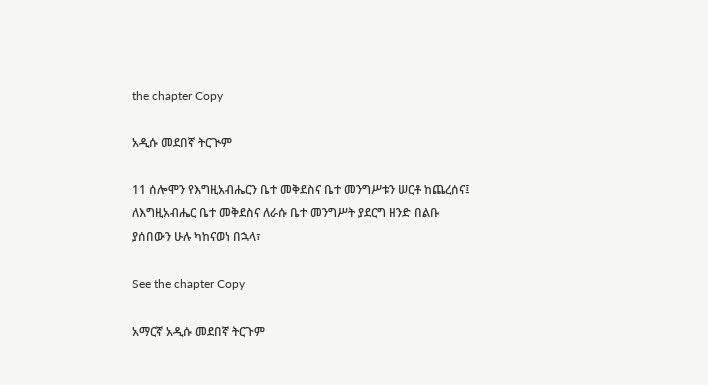the chapter Copy

አዲሱ መደበኛ ትርጒም

11 ሰሎሞን የእግዚአብሔርን ቤተ መቅደስና ቤተ መንግሥቱን ሠርቶ ከጨረሰና፤ ለእግዚአብሔር ቤተ መቅደስና ለራሱ ቤተ መንግሥት ያደርግ ዘንድ በልቡ ያሰበውን ሁሉ ካከናወነ በኋላ፣

See the chapter Copy

አማርኛ አዲሱ መደበኛ ትርጉም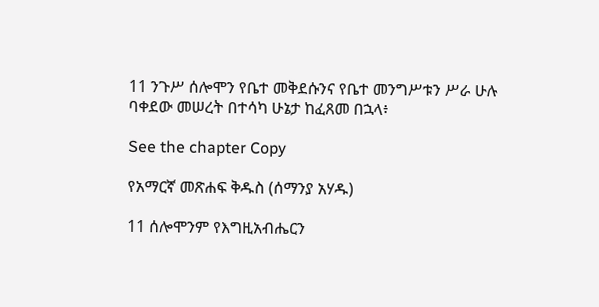11 ንጉሥ ሰሎሞን የቤተ መቅደሱንና የቤተ መንግሥቱን ሥራ ሁሉ ባቀደው መሠረት በተሳካ ሁኔታ ከፈጸመ በኋላ፥

See the chapter Copy

የአማርኛ መጽሐፍ ቅዱስ (ሰማንያ አሃዱ)

11 ሰሎሞንም የእግዚአብሔርን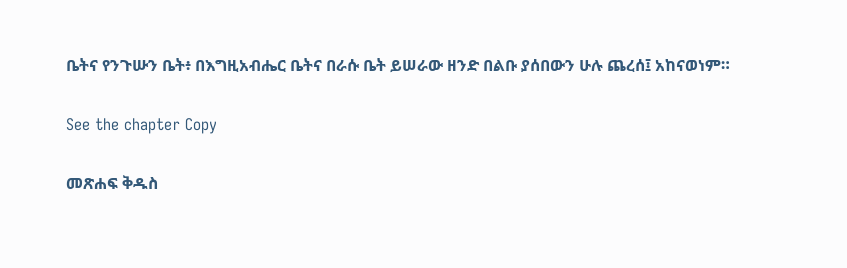ቤትና የንጉሡን ቤት፥ በእግዚአብሔር ቤትና በራሱ ቤት ይሠራው ዘንድ በልቡ ያሰበውን ሁሉ ጨረሰ፤ አከናወነም።

See the chapter Copy

መጽሐፍ ቅዱስ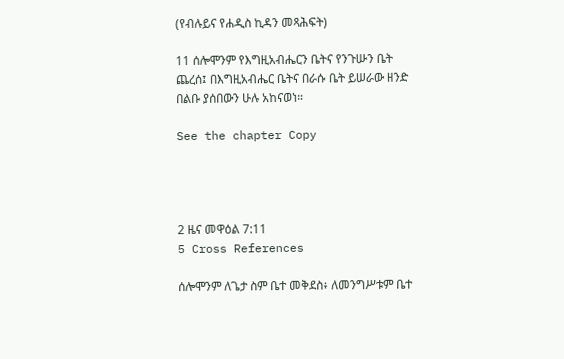(የብሉይና የሐዲስ ኪዳን መጻሕፍት)

11 ሰሎሞንም የእግዚአብሔርን ቤትና የንጉሡን ቤት ጨረሰ፤ በእግዚአብሔር ቤትና በራሱ ቤት ይሠራው ዘንድ በልቡ ያሰበውን ሁሉ አከናወነ።

See the chapter Copy




2 ዜና መዋዕል 7:11
5 Cross References

ሰሎሞንም ለጌታ ስም ቤተ መቅደስ፥ ለመንግሥቱም ቤተ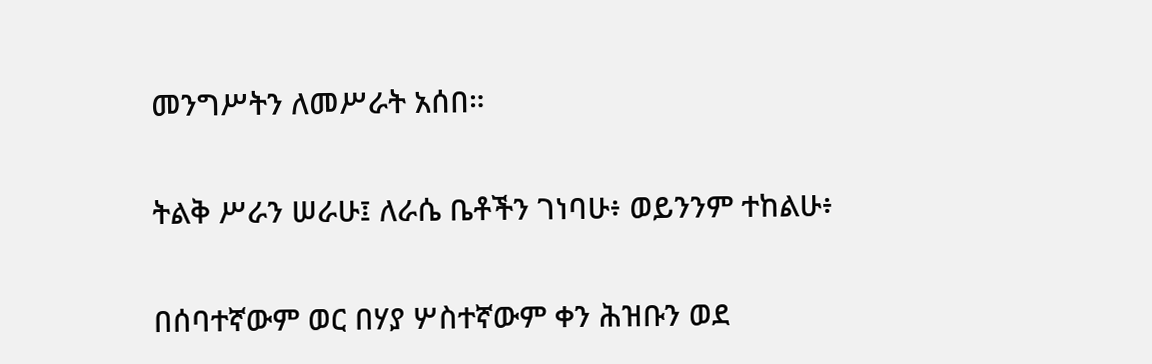መንግሥትን ለመሥራት አሰበ።


ትልቅ ሥራን ሠራሁ፤ ለራሴ ቤቶችን ገነባሁ፥ ወይንንም ተከልሁ፥


በሰባተኛውም ወር በሃያ ሦስተኛውም ቀን ሕዝቡን ወደ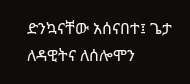ድንኳናቸው አሰናበተ፤ ጌታ ለዳዊትና ለሰሎሞን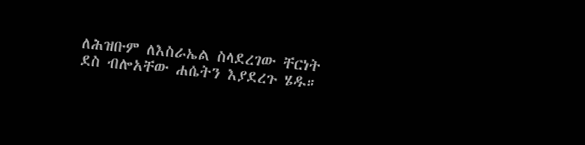ለሕዝቡም ለእስራኤል ስላደረገው ቸርነት ደስ ብሎአቸው ሐሴትን እያደረጉ ሄዱ።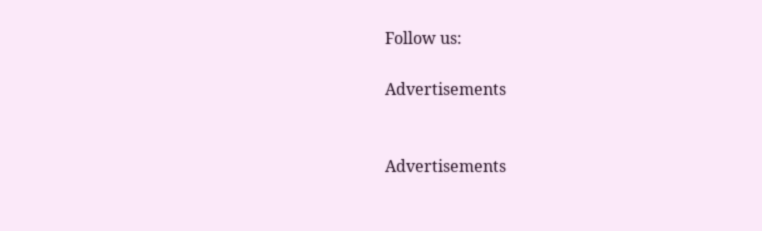Follow us:

Advertisements


Advertisements